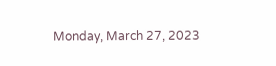Monday, March 27, 2023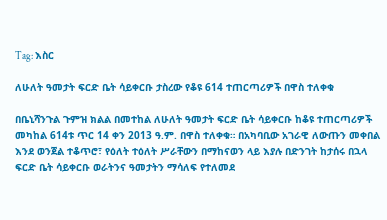Tag: እስር

ለሁለት ዓመታት ፍርድ ቤት ሳይቀርቡ ታስረው የቆዩ 614 ተጠርጣሪዎች በዋስ ተለቀቁ

በቤኒሻንጉል ጉምዝ ክልል በመተከል ለሁለት ዓመታት ፍርድ ቤት ሳይቀርቡ ከቆዩ ተጠርጣሪዎች መካከል 614ቱ ጥር 14 ቀን 2013 ዓ.ም. በዋስ ተለቀቁ። በአካባቢው አገራዊ ለውጡን መቀበል እንደ ወንጀል ተቆጥሮ፣ የዕለት ተዕለት ሥራቸውን በማከናወን ላይ እያሉ በድንገት ከታሰሩ በኋላ ፍርድ ቤት ሳይቀርቡ ወራትንና ዓመታትን ማሳለፍ የተለመደ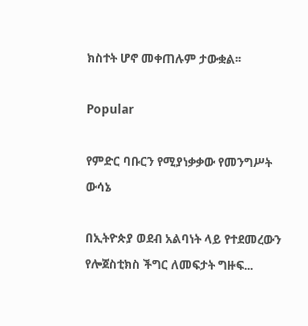ክስተት ሆኖ መቀጠሉም ታውቋል፡፡

Popular

የምድር ባቡርን የሚያነቃቃው የመንግሥት ውሳኔ

በኢትዮጵያ ወደብ አልባነት ላይ የተደመረውን የሎጀስቲክስ ችግር ለመፍታት ግዙፍ...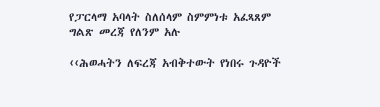የፓርላማ አባላት ስለሰላም ስምምነቱ አፈጻጸም ግልጽ መረጃ የለንም አሉ

‹‹ሕወሓትን ለፍረጃ አብቅተውት የነበሩ ጉዳዮች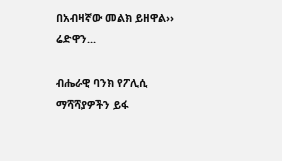በአብዛኛው መልክ ይዘዋል›› ሬድዋን...

ብሔራዊ ባንክ የፖሊሲ ማሻሻያዎችን ይፋ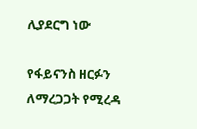ሊያደርግ ነው

የፋይናንስ ዘርፉን ለማረጋጋት የሚረዳ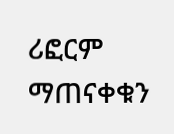ሪፎርም ማጠናቀቁን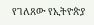የገለጸው የኢትዮጵያ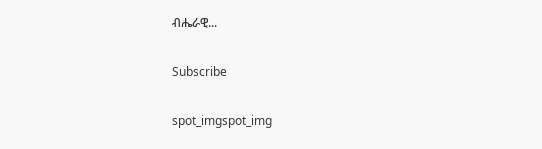ብሔራዊ...

Subscribe

spot_imgspot_img